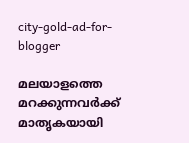city-gold-ad-for-blogger

മലയാളത്തെ മറക്കുന്നവര്‍ക്ക് മാതൃകയായി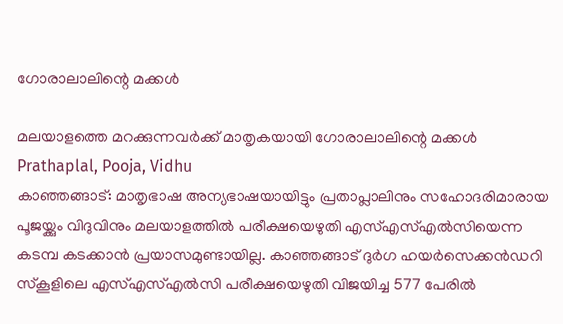ഗോരാലാലിന്റെ മക്കള്‍

മലയാളത്തെ മറക്കുന്നവര്‍ക്ക് മാതൃകയായി ഗോരാലാലിന്റെ മക്കള്‍
Prathaplal, Pooja, Vidhu
കാഞ്ഞങ്ങാട്: മാതൃഭാഷ അന്യഭാഷയായിട്ടും പ്രതാപ്ലാലിനും സഹോദരിമാരായ പൂജയ്ക്കും വിദുവിനും മലയാളത്തില്‍ പരീക്ഷയെഴുതി എസ്എസ്എല്‍സിയെന്ന കടമ്പ കടക്കാന്‍ പ്രയാസമുണ്ടായില്ല. കാഞ്ഞങ്ങാട് ദുര്‍ഗ ഹയര്‍സെക്കന്‍ഡറി സ്കൂളിലെ എസ്എസ്എല്‍സി പരീക്ഷയെഴുതി വിജയിച്ച 577 പേരില്‍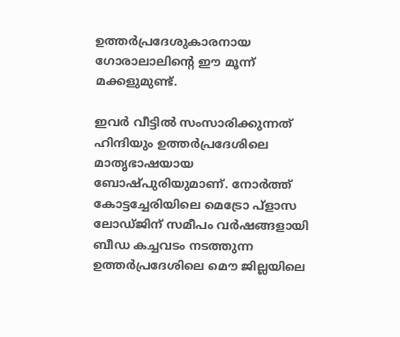ഉത്തര്‍പ്രദേശുകാരനായ ഗോരാലാലിന്റെ ഈ മൂന്ന് മക്കളുമുണ്ട്.

ഇവര്‍ വീട്ടില്‍ സംസാരിക്കുന്നത് ഹിന്ദിയും ഉത്തര്‍പ്രദേശിലെ മാതൃഭാഷയായ ബോഷ്പുരിയുമാണ്. നോര്‍ത്ത് കോട്ടച്ചേരിയിലെ മെട്രോ പ്ളാസ ലോഡ്ജിന് സമീപം വര്‍ഷങ്ങളായി ബീഡ കച്ചവടം നടത്തുന്ന ഉത്തര്‍പ്രദേശിലെ മൌ ജില്ലയിലെ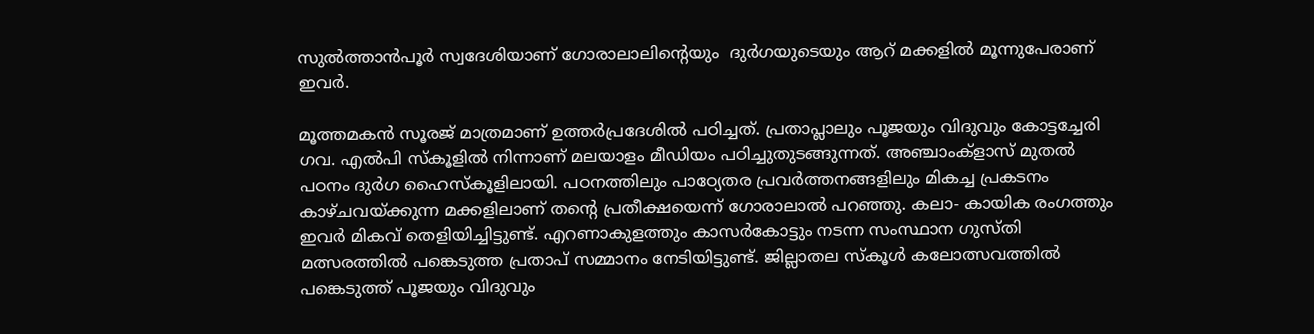സുല്‍ത്താന്‍പൂര്‍ സ്വദേശിയാണ് ഗോരാലാലിന്റെയും  ദുര്‍ഗയുടെയും ആറ് മക്കളില്‍ മൂന്നുപേരാണ് ഇവര്‍.

മൂത്തമകന്‍ സൂരജ് മാത്രമാണ് ഉത്തര്‍പ്രദേശില്‍ പഠിച്ചത്. പ്രതാപ്ലാലും പൂജയും വിദുവും കോട്ടച്ചേരി ഗവ. എല്‍പി സ്കൂളില്‍ നിന്നാണ് മലയാളം മീഡിയം പഠിച്ചുതുടങ്ങുന്നത്. അഞ്ചാംക്ളാസ് മുതല്‍ പഠനം ദുര്‍ഗ ഹൈസ്കൂളിലായി. പഠനത്തിലും പാഠ്യേതര പ്രവര്‍ത്തനങ്ങളിലും മികച്ച പ്രകടനം കാഴ്ചവയ്ക്കുന്ന മക്കളിലാണ് തന്റെ പ്രതീക്ഷയെന്ന് ഗോരാലാല്‍ പറഞ്ഞു. കലാ- കായിക രംഗത്തും ഇവര്‍ മികവ് തെളിയിച്ചിട്ടുണ്ട്. എറണാകുളത്തും കാസര്‍കോട്ടും നടന്ന സംസ്ഥാന ഗുസ്തി മത്സരത്തില്‍ പങ്കെടുത്ത പ്രതാപ് സമ്മാനം നേടിയിട്ടുണ്ട്. ജില്ലാതല സ്കൂള്‍ കലോത്സവത്തില്‍ പങ്കെടുത്ത് പൂജയും വിദുവും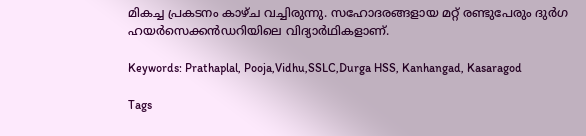മികച്ച പ്രകടനം കാഴ്ച വച്ചിരുന്നു. സഹോദരങ്ങളായ മറ്റ് രണ്ടുപേരും ദുര്‍ഗ ഹയര്‍സെക്കന്‍ഡറിയിലെ വിദ്യാര്‍ഥികളാണ്.

Keywords: Prathaplal, Pooja,Vidhu,SSLC,Durga HSS, Kanhangad, Kasaragod

Tags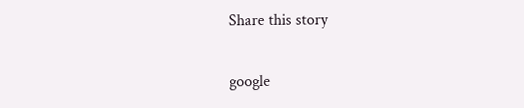Share this story

google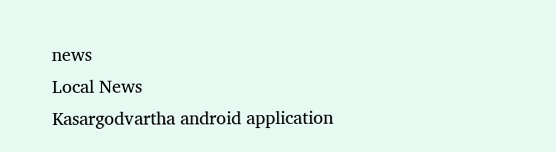news
Local News
Kasargodvartha android application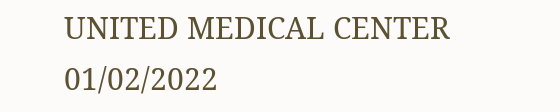UNITED MEDICAL CENTER 01/02/2022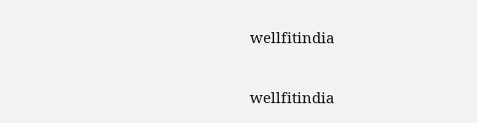wellfitindia

wellfitindia